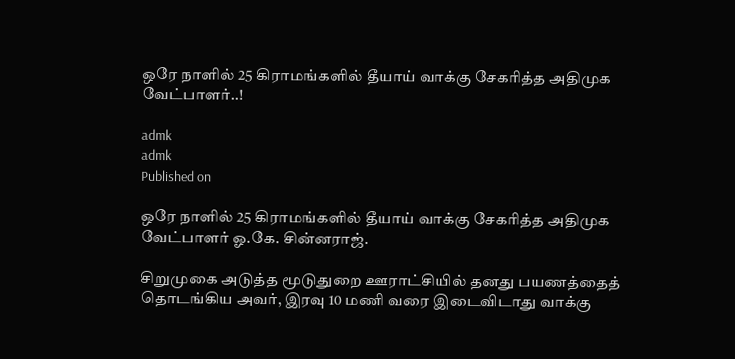ஒரே நாளில் 25 கிராமங்களில் தீயாய் வாக்கு சேகரித்த அதிமுக வேட்பாளர்..!

admk
admk
Published on

ஒரே நாளில் 25 கிராமங்களில் தீயாய் வாக்கு சேகரித்த அதிமுக வேட்பாளர் ஓ.கே. சின்னராஜ்.

சிறுமுகை அடுத்த மூடுதுறை ஊராட்சியில் தனது பயணத்தைத் தொடங்கிய அவர், இரவு 10 மணி வரை இடைவிடாது வாக்கு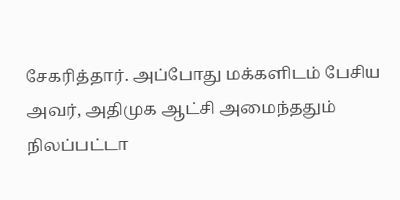சேகரித்தார். அப்போது மக்களிடம் பேசிய அவர், அதிமுக ஆட்சி அமைந்ததும் நிலப்பட்டா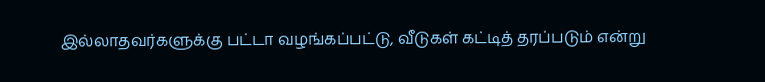இல்லாதவர்களுக்கு பட்டா வழங்கப்பட்டு, வீடுகள் கட்டித் தரப்படும் என்று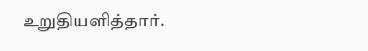உறுதியளித்தார்.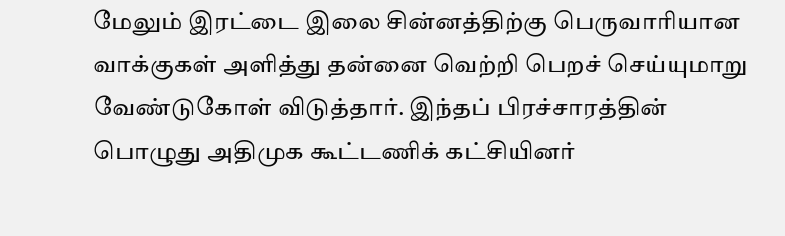மேலும் இரட்டை இலை சின்னத்திற்கு பெருவாரியான வாக்குகள் அளித்து தன்னை வெற்றி பெறச் செய்யுமாறு வேண்டுகோள் விடுத்தார். இந்தப் பிரச்சாரத்தின் பொழுது அதிமுக கூட்டணிக் கட்சியினர்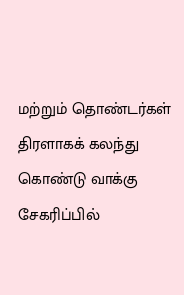மற்றும் தொண்டர்கள் திரளாகக் கலந்து கொண்டு வாக்கு சேகரிப்பில்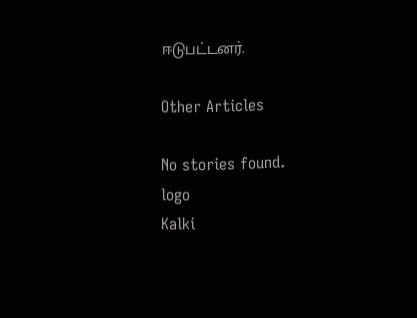ஈடுபட்டனர்.

Other Articles

No stories found.
logo
Kalki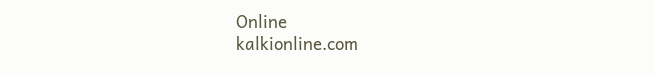Online
kalkionline.com